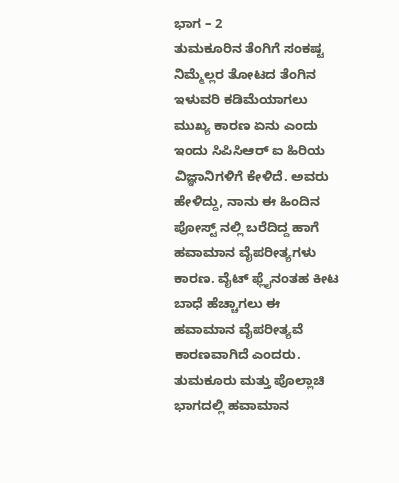ಭಾಗ – 2
ತುಮಕೂರಿನ ತೆಂಗಿಗೆ ಸಂಕಷ್ಟ ನಿಮ್ಮೆಲ್ಲರ ತೋಟದ ತೆಂಗಿನ ಇಳುವರಿ ಕಡಿಮೆಯಾಗಲು ಮುಖ್ಯ ಕಾರಣ ಏನು ಎಂದು ಇಂದು ಸಿಪಿಸಿಆರ್ ಐ ಹಿರಿಯ ವಿಜ್ಞಾನಿಗಳಿಗೆ ಕೇಳಿದೆ. ಅವರು ಹೇಳಿದ್ದು, ನಾನು ಈ ಹಿಂದಿನ ಪೋಸ್ಟ್ ನಲ್ಲಿ ಬರೆದಿದ್ದ ಹಾಗೆ ಹವಾಮಾನ ವೈಪರೀತ್ಯಗಳು ಕಾರಣ. ವೈಟ್ ಫ್ಲೈನಂತಹ ಕೀಟ ಬಾಧೆ ಹೆಚ್ಚಾಗಲು ಈ ಹವಾಮಾನ ವೈಪರೀತ್ಯವೆ ಕಾರಣವಾಗಿದೆ ಎಂದರು.
ತುಮಕೂರು ಮತ್ತು ಪೊಲ್ಲಾಚಿ ಭಾಗದಲ್ಲಿ ಹವಾಮಾನ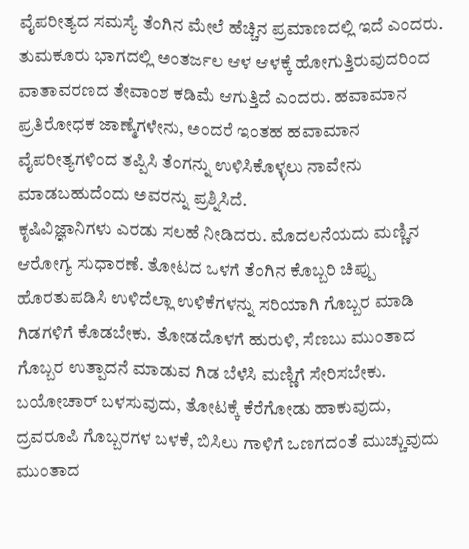ವೈಪರೀತ್ಯದ ಸಮಸ್ಯೆ ತೆಂಗಿನ ಮೇಲೆ ಹೆಚ್ಚಿನ ಪ್ರಮಾಣದಲ್ಲಿ ಇದೆ ಎಂದರು. ತುಮಕೂರು ಭಾಗದಲ್ಲಿ ಅಂತರ್ಜಲ ಆಳ ಆಳಕ್ಕೆ ಹೋಗುತ್ತಿರುವುದರಿಂದ ವಾತಾವರಣದ ತೇವಾಂಶ ಕಡಿಮೆ ಆಗುತ್ತಿದೆ ಎಂದರು. ಹವಾಮಾನ ಪ್ರತಿರೋಧಕ ಜಾಣ್ಮೆಗಳೇನು, ಅಂದರೆ ಇಂತಹ ಹವಾಮಾನ ವೈಪರೀತ್ಯಗಳಿಂದ ತಪ್ಪಿಸಿ ತೆಂಗನ್ನು ಉಳಿಸಿಕೊಳ್ಳಲು ನಾವೇನು ಮಾಡಬಹುದೆಂದು ಅವರನ್ನು ಪ್ರಶ್ನಿಸಿದೆ.
ಕೃಷಿವಿಜ್ಞಾನಿಗಳು ಎರಡು ಸಲಹೆ ನೀಡಿದರು. ಮೊದಲನೆಯದು ಮಣ್ಣಿನ ಆರೋಗ್ಯ ಸುಧಾರಣೆ. ತೋಟದ ಒಳಗೆ ತೆಂಗಿನ ಕೊಬ್ಬರಿ ಚಿಪ್ಪು ಹೊರತುಪಡಿಸಿ ಉಳಿದೆಲ್ಲಾ ಉಳಿಕೆಗಳನ್ನು ಸರಿಯಾಗಿ ಗೊಬ್ಬರ ಮಾಡಿ ಗಿಡಗಳಿಗೆ ಕೊಡಬೇಕು. ತೋಡದೊಳಗೆ ಹುರುಳಿ, ಸೆಣಬು ಮುಂತಾದ ಗೊಬ್ಬರ ಉತ್ಪಾದನೆ ಮಾಡುವ ಗಿಡ ಬೆಳೆಸಿ ಮಣ್ಣಿಗೆ ಸೇರಿಸಬೇಕು. ಬಯೋಚಾರ್ ಬಳಸುವುದು, ತೋಟಕ್ಕೆ ಕೆರೆಗೋಡು ಹಾಕುವುದು, ದ್ರವರೂಪಿ ಗೊಬ್ಬರಗಳ ಬಳಕೆ, ಬಿಸಿಲು ಗಾಳಿಗೆ ಒಣಗದಂತೆ ಮುಚ್ಚುವುದು ಮುಂತಾದ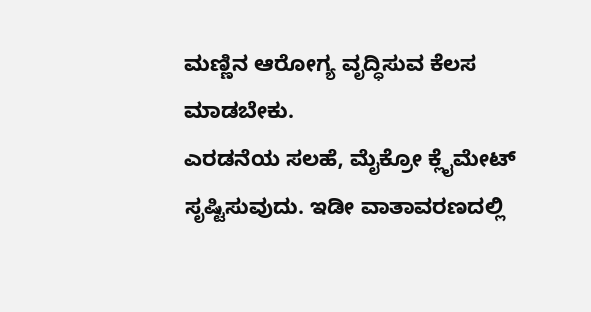ಮಣ್ಣಿನ ಆರೋಗ್ಯ ವೃದ್ಧಿಸುವ ಕೆಲಸ ಮಾಡಬೇಕು.
ಎರಡನೆಯ ಸಲಹೆ, ಮೈಕ್ರೋ ಕ್ಲೈಮೇಟ್ ಸೃಷ್ಟಿಸುವುದು. ಇಡೀ ವಾತಾವರಣದಲ್ಲಿ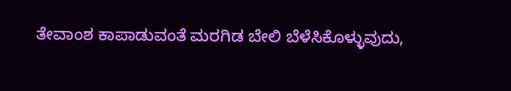ತೇವಾಂಶ ಕಾಪಾಡುವಂತೆ ಮರಗಿಡ ಬೇಲಿ ಬೆಳೆಸಿಕೊಳ್ಳುವುದು,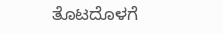ತೊಟದೊಳಗೆ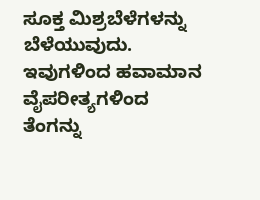ಸೂಕ್ತ ಮಿಶ್ರಬೆಳೆಗಳನ್ನು ಬೆಳೆಯುವುದು. ಇವುಗಳಿಂದ ಹವಾಮಾನ ವೈಪರೀತ್ಯಗಳಿಂದ ತೆಂಗನ್ನು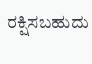ರಕ್ಷಿಸಬಹುದು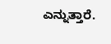ಎನ್ನುತ್ತಾರೆ.